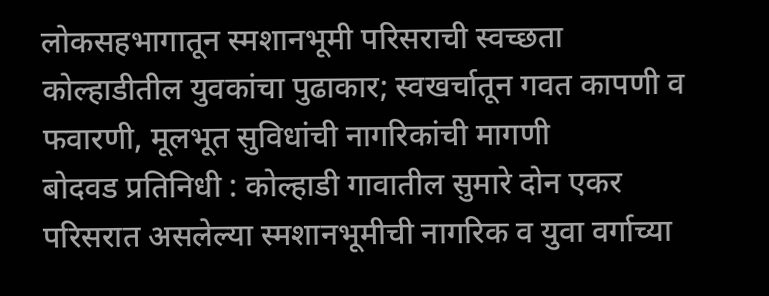लोकसहभागातून स्मशानभूमी परिसराची स्वच्छता
कोल्हाडीतील युवकांचा पुढाकार; स्वखर्चातून गवत कापणी व फवारणी, मूलभूत सुविधांची नागरिकांची मागणी
बोदवड प्रतिनिधी : कोल्हाडी गावातील सुमारे दोन एकर परिसरात असलेल्या स्मशानभूमीची नागरिक व युवा वर्गाच्या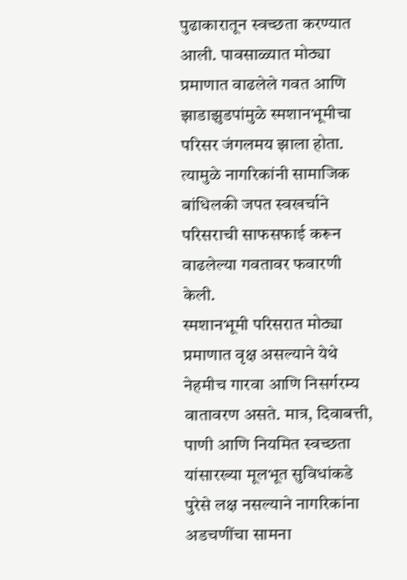पुढाकारातून स्वच्छता करण्यात आली. पावसाळ्यात मोठ्या प्रमाणात वाढलेले गवत आणि झाडाझुडपांमुळे स्मशानभूमीचा परिसर जंगलमय झाला होता. त्यामुळे नागरिकांनी सामाजिक बांधिलकी जपत स्वखर्चाने परिसराची साफसफाई करून वाढलेल्या गवतावर फवारणी केली.
स्मशानभूमी परिसरात मोठ्या प्रमाणात वृक्ष असल्याने येथे नेहमीच गारवा आणि निसर्गरम्य वातावरण असते. मात्र, दिवाबत्ती, पाणी आणि नियमित स्वच्छता यांसारख्या मूलभूत सुविधांकडे पुरेसे लक्ष नसल्याने नागरिकांना अडचणींचा सामना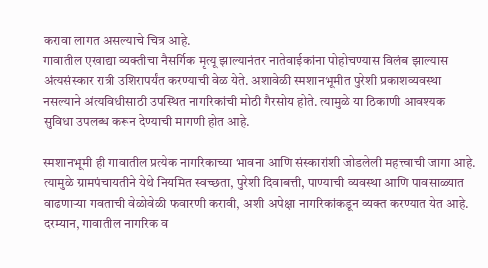करावा लागत असल्याचे चित्र आहे.
गावातील एखाद्या व्यक्तीचा नैसर्गिक मृत्यू झाल्यानंतर नातेवाईकांना पोहोचण्यास विलंब झाल्यास अंत्यसंस्कार रात्री उशिरापर्यंत करण्याची वेळ येते. अशावेळी स्मशानभूमीत पुरेशी प्रकाशव्यवस्था नसल्याने अंत्यविधीसाठी उपस्थित नागरिकांची मोठी गैरसोय होते. त्यामुळे या ठिकाणी आवश्यक सुविधा उपलब्ध करून देण्याची मागणी होत आहे.

स्मशानभूमी ही गावातील प्रत्येक नागरिकाच्या भावना आणि संस्कारांशी जोडलेली महत्त्वाची जागा आहे. त्यामुळे ग्रामपंचायतीने येथे नियमित स्वच्छता, पुरेशी दिवाबत्ती, पाण्याची व्यवस्था आणि पावसाळ्यात वाढणाऱ्या गवताची वेळोवेळी फवारणी करावी, अशी अपेक्षा नागरिकांकडून व्यक्त करण्यात येत आहे.
दरम्यान, गावातील नागरिक व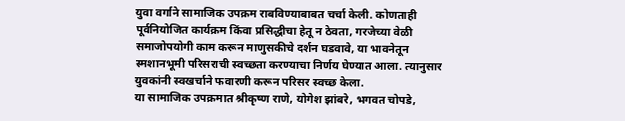युवा वर्गाने सामाजिक उपक्रम राबविण्याबाबत चर्चा केली. कोणताही पूर्वनियोजित कार्यक्रम किंवा प्रसिद्धीचा हेतू न ठेवता, गरजेच्या वेळी समाजोपयोगी काम करून माणुसकीचे दर्शन घडवावे, या भावनेतून स्मशानभूमी परिसराची स्वच्छता करण्याचा निर्णय घेण्यात आला. त्यानुसार युवकांनी स्वखर्चाने फवारणी करून परिसर स्वच्छ केला.
या सामाजिक उपक्रमात श्रीकृष्ण राणे, योगेश झांबरे, भगवत चोपडे,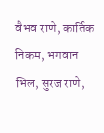वैभव राणे, कार्तिक निकम, भगवान भिल, सुरज राणे,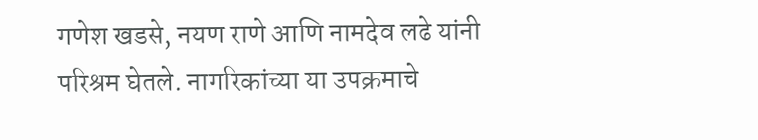गणेश खडसे, नयण राणे आणि नामदेव लढे यांनी परिश्रम घेतले. नागरिकांच्या या उपक्रमाचे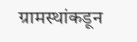ग्रामस्थांकडून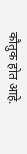कौतुक होत आहे.